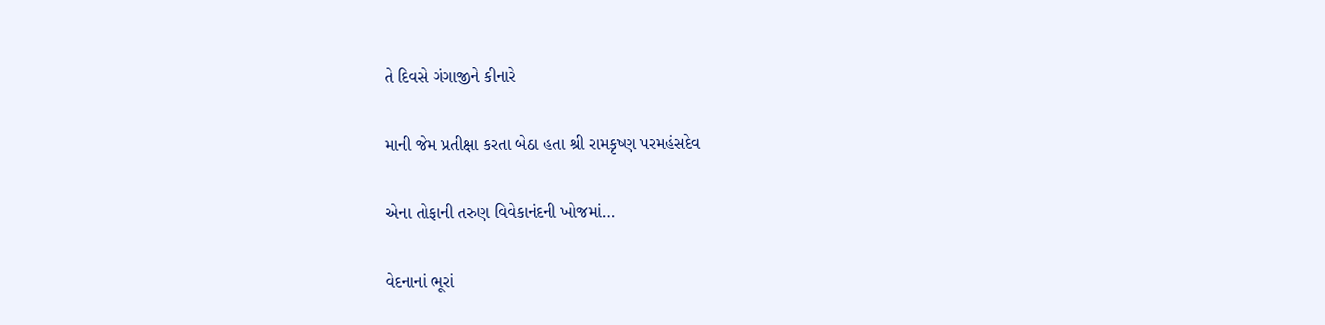તે દિવસે ગંગાજીને કીનારે

માની જેમ પ્રતીક્ષા કરતા બેઠા હતા શ્રી રામકૃષ્ણ પરમહંસદેવ

એના તોફાની તરુણ વિવેકાનંદની ખોજમાં…

વેદનાનાં ભૂરાં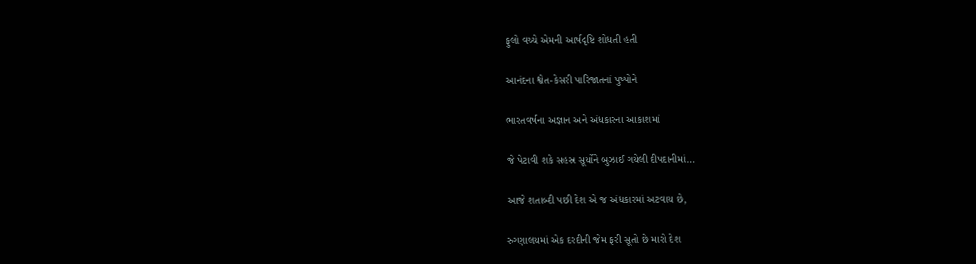ફુલો વચ્ચે એમની આર્ષદૃષ્ટિ શોધતી હતી

આનંદના શ્વેત-કેસરી પારિજાતનાં પુષ્પોને

ભારતવર્ષના અજ્ઞાન અને અંધકારના આકાશમાં

જે પેટાવી શકે સહસ્ર સૂર્યોને બુઝાઈ ગયેલી દીપદાનીમાં…

આજે શતાબ્દી પછી દેશ એ જ અંધકારમાં અટવાય છે,

રુગ્ણાલયમાં એક દરદીની જેમ ફરી સૂતો છે મારો દેશ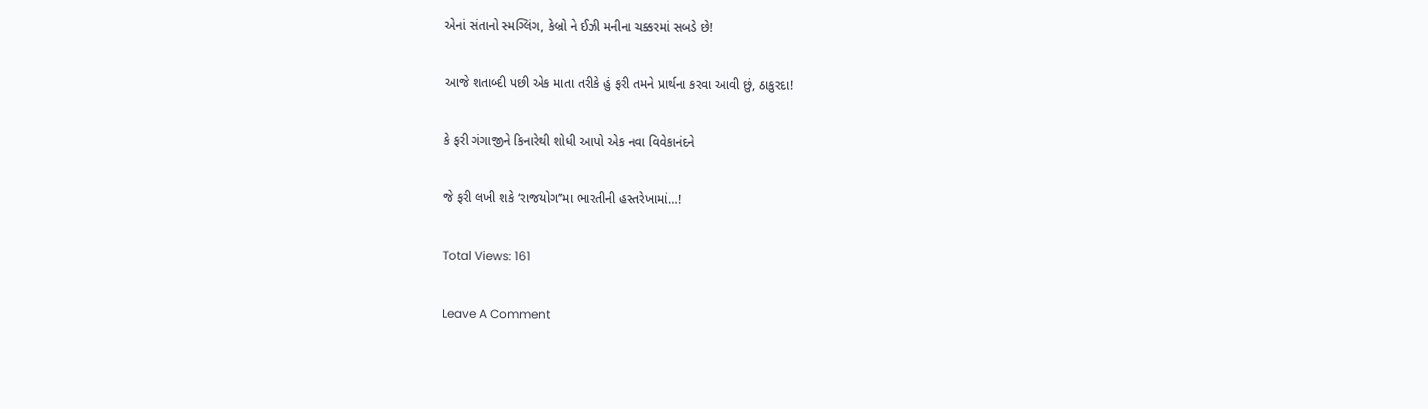એનાં સંતાનો સ્મગ્લિંગ, કેબ્રો ને ઈઝી મનીના ચક્કરમાં સબડે છે!

આજે શતાબ્દી પછી એક માતા તરીકે હું ફરી તમને પ્રાર્થના કરવા આવી છું, ઠાકુરદા!

કે ફરી ગંગાજીને કિનારેથી શોધી આપો એક નવા વિવેકાનંદને

જે ફરી લખી શકે ‘રાજયોગ’’મા ભારતીની હસ્તરેખામાં…!

Total Views: 161

Leave A Comment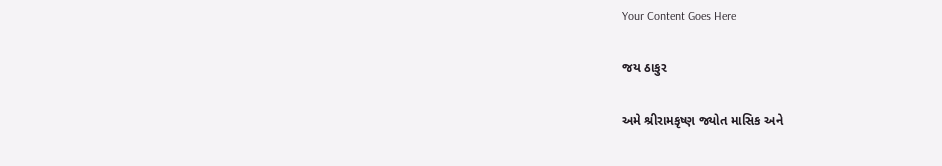Your Content Goes Here

જય ઠાકુર

અમે શ્રીરામકૃષ્ણ જ્યોત માસિક અને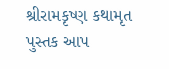શ્રીરામકૃષ્ણ કથામૃત પુસ્તક આપ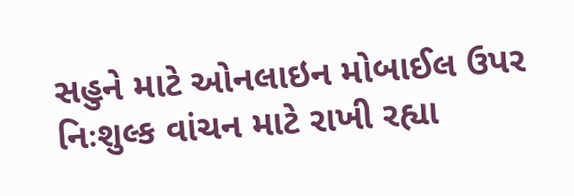સહુને માટે ઓનલાઇન મોબાઈલ ઉપર નિઃશુલ્ક વાંચન માટે રાખી રહ્યા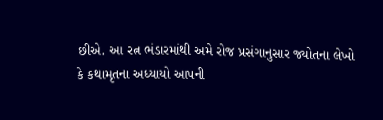છીએ. આ રત્ન ભંડારમાંથી અમે રોજ પ્રસંગાનુસાર જ્યોતના લેખો કે કથામૃતના અધ્યાયો આપની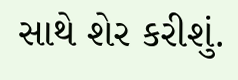સાથે શેર કરીશું.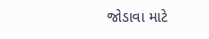જોડાવા માટે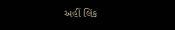અહીં લિંક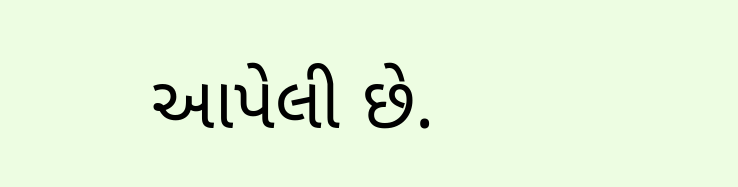આપેલી છે.